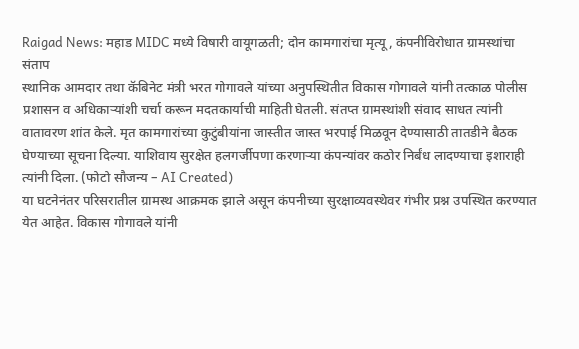Raigad News: महाड MIDC मध्ये विषारी वायूगळती; दोन कामगारांचा मृत्यू, कंपनीविरोधात ग्रामस्थांचा संताप
स्थानिक आमदार तथा कॅबिनेट मंत्री भरत गोगावले यांच्या अनुपस्थितीत विकास गोगावले यांनी तत्काळ पोलीस प्रशासन व अधिकाऱ्यांशी चर्चा करून मदतकार्याची माहिती घेतली. संतप्त ग्रामस्थांशी संवाद साधत त्यांनी वातावरण शांत केले. मृत कामगारांच्या कुटुंबीयांना जास्तीत जास्त भरपाई मिळवून देण्यासाठी तातडीने बैठक घेण्याच्या सूचना दिल्या. याशिवाय सुरक्षेत हलगर्जीपणा करणाऱ्या कंपन्यांवर कठोर निर्बंध लादण्याचा इशाराही त्यांनी दिला. (फोटो सौजन्य – AI Created)
या घटनेनंतर परिसरातील ग्रामस्थ आक्रमक झाले असून कंपनीच्या सुरक्षाव्यवस्थेवर गंभीर प्रश्न उपस्थित करण्यात येत आहेत. विकास गोगावले यांनी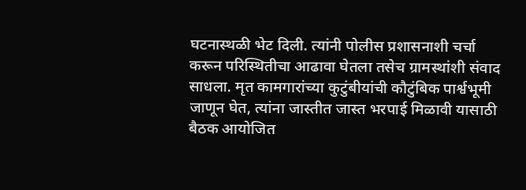घटनास्थळी भेट दिली. त्यांनी पोलीस प्रशासनाशी चर्चा करून परिस्थितीचा आढावा घेतला तसेच ग्रामस्थांशी संवाद साधला. मृत कामगारांच्या कुटुंबीयांची कौटुंबिक पार्श्वभूमी जाणून घेत, त्यांना जास्तीत जास्त भरपाई मिळावी यासाठी बैठक आयोजित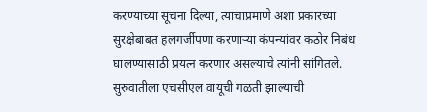करण्याच्या सूचना दिल्या, त्याचाप्रमाणे अशा प्रकारच्या सुरक्षेबाबत हलगर्जीपणा करणाऱ्या कंपन्यांवर कठोर निबंध घालण्यासाठी प्रयत्न करणार असल्याचे त्यांनी सांगितले.
सुरुवातीला एचसीएल वायूची गळती झाल्याची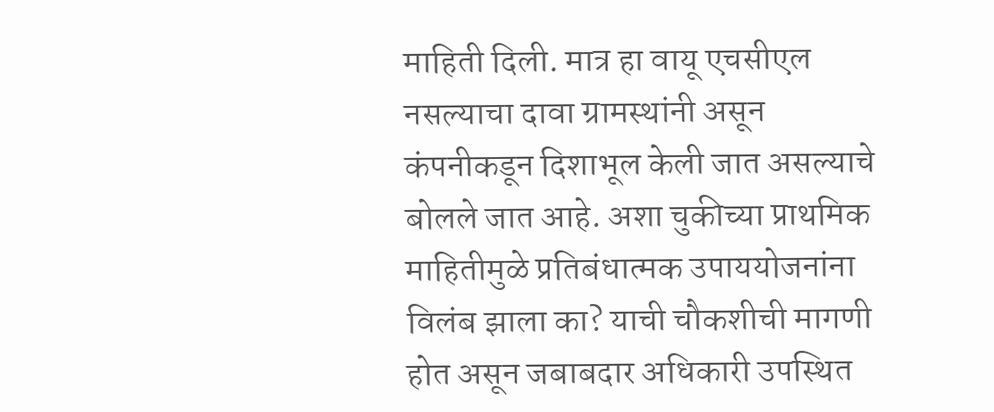माहिती दिली. मात्र हा वायू एचसीएल नसल्याचा दावा ग्रामस्थांनी असून कंपनीकडून दिशाभूल केली जात असल्याचे बोलले जात आहे. अशा चुकीच्या प्राथमिक माहितीमुळे प्रतिबंधात्मक उपाययोजनांना विलंब झाला का? याची चौकशीची मागणी होत असून जबाबदार अधिकारी उपस्थित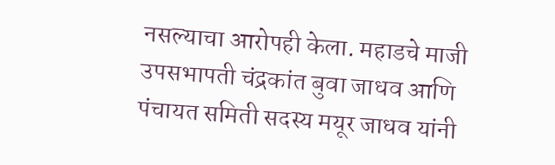नसल्याचा आरोपही केला. महाडचे माजी उपसभापती चंद्रकांत बुवा जाधव आणि पंचायत समिती सदस्य मयूर जाधव यांनी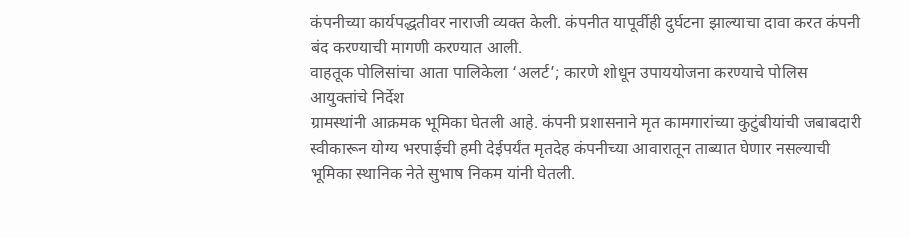कंपनीच्या कार्यपद्धतीवर नाराजी व्यक्त केली. कंपनीत यापूर्वीही दुर्घटना झाल्याचा दावा करत कंपनी बंद करण्याची मागणी करण्यात आली.
वाहतूक पोलिसांचा आता पालिकेला ‘अलर्ट’; कारणे शोधून उपाययोजना करण्याचे पोलिस आयुक्तांचे निर्देश
ग्रामस्थांनी आक्रमक भूमिका घेतली आहे. कंपनी प्रशासनाने मृत कामगारांच्या कुटुंबीयांची जबाबदारी स्वीकारून योग्य भरपाईची हमी देईपर्यंत मृतदेह कंपनीच्या आवारातून ताब्यात घेणार नसल्याची भूमिका स्थानिक नेते सुभाष निकम यांनी घेतली.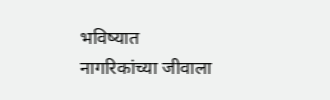भविष्यात नागरिकांच्या जीवाला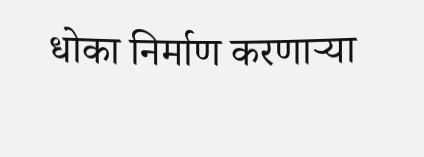धोका निर्माण करणाऱ्या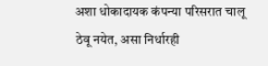अशा धोकादायक कंपन्या परिसरात चालू ठेवू नयेत, असा निर्धारही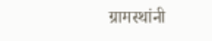ग्रामस्थांनी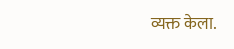व्यक्त केला.